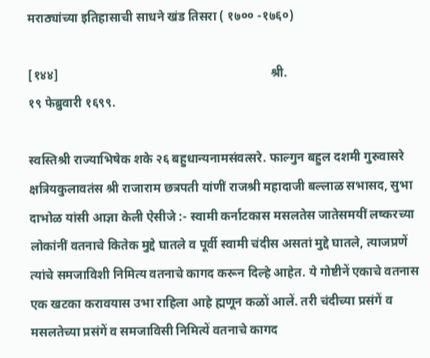मराठ्यांच्या इतिहासाची साधने खंड तिसरा ( १७०० -१७६०)

[१४४]                                                                    श्री.                                                       १९ फेब्रुवारी १६९९.

स्वस्तिश्री राज्याभिषेक शके २६ बहुधान्यनामसंवत्सरे. फाल्गुन बहुल दशमी गुरुवासरे क्षत्रियकुलावतंस श्री राजाराम छत्रपती यांणीं राजश्री महादाजी बल्लाळ सभासद, सुभा दाभोळ यांसी आज्ञा केली ऐसीजे :- स्वामी कर्नाटकास मसलतेस जातेसमयीं लष्करच्या लोकांनीं वतनाचे कितेक मुद्दे घातले व पूर्वी स्वामी चंदीस असतां मुद्दे घातले, त्याजप्रणें त्यांचे समजाविशी निमित्य वतनाचे कागद करून दिल्हे आहेत. ये गोष्टीनें एकाचे वतनास एक खटका करावयास उभा राहिला आहे ह्मणून कळों आलें. तरी चंदीच्या प्रसंगें व मसलतेच्या प्रसंगें व समजाविसी निमित्यें वतनाचे कागद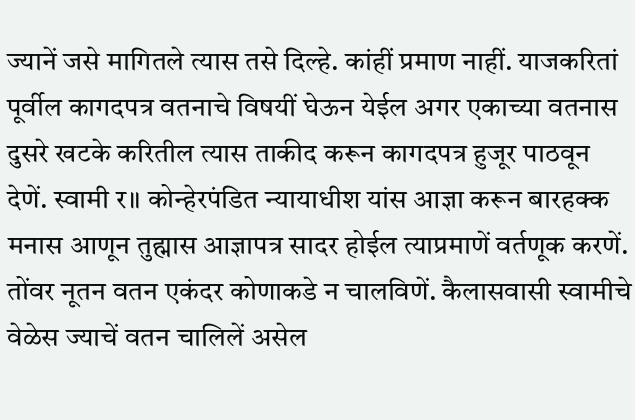ज्यानें जसे मागितले त्यास तसे दिल्हे. कांहीं प्रमाण नाहीं. याजकरितां पूर्वील कागदपत्र वतनाचे विषयीं घेऊन येईल अगर एकाच्या वतनास दुसरे खटके करितील त्यास ताकीद करून कागदपत्र हुजूर पाठवून देणें. स्वामी र॥ कोन्हेरपंडित न्यायाधीश यांस आज्ञा करून बारहक्क मनास आणून तुह्मास आज्ञापत्र सादर होईल त्याप्रमाणें वर्तणूक करणें. तोंवर नूतन वतन एकंदर कोणाकडे न चालविणें. कैलासवासी स्वामीचे वेळेस ज्याचें वतन चालिलें असेल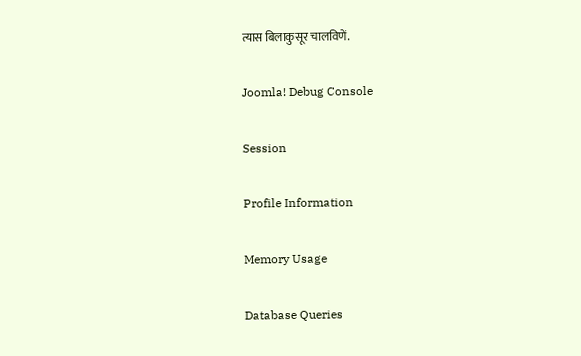त्यास बिलाकुसूर चालविणें.

Joomla! Debug Console

Session

Profile Information

Memory Usage

Database Queries